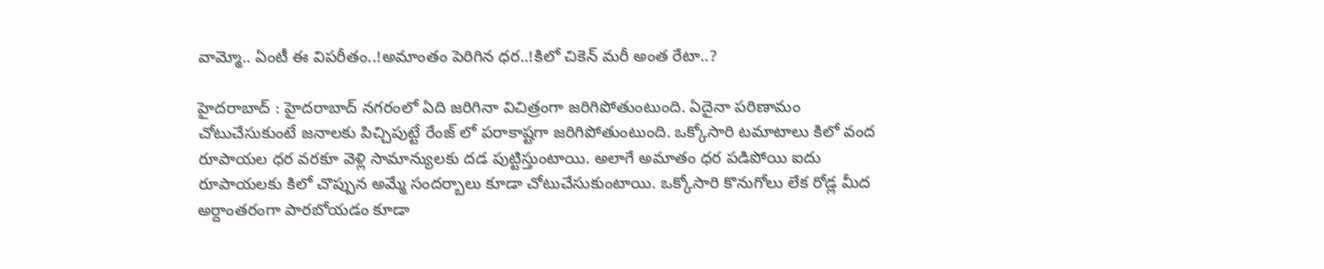వామ్మో.. ఏంటీ ఈ విపరీతం..!అమాంతం పెరిగిన ధర..!కిలో చికెన్ మరీ అంత రేటా..?

హైదరాబాద్ : హైదరాబాద్ నగరంలో ఏది జరిగినా విచిత్రంగా జరిగిపోతుంటుంది. ఏదైనా పరిణామం చోటుచేసుకుంటే జనాలకు పిచ్చిపుట్టే రేంజ్ లో పరాకాష్టగా జరిగిపోతుంటుంది. ఒక్కోసారి టమాటాలు కిలో వంద రూపాయల ధర వరకూ వెళ్లి సామాన్యులకు దడ పుట్టిస్తుంటాయి. అలాగే అమాతం ధర పడిపోయి ఐదు రూపాయలకు కిలో చొప్పున అమ్మే సందర్బాలు కూడా చోటుచేసుకుంటాయి. ఒక్కోసారి కొనుగోలు లేక రోడ్ల మీద అర్దాంతరంగా పారబోయడం కూడా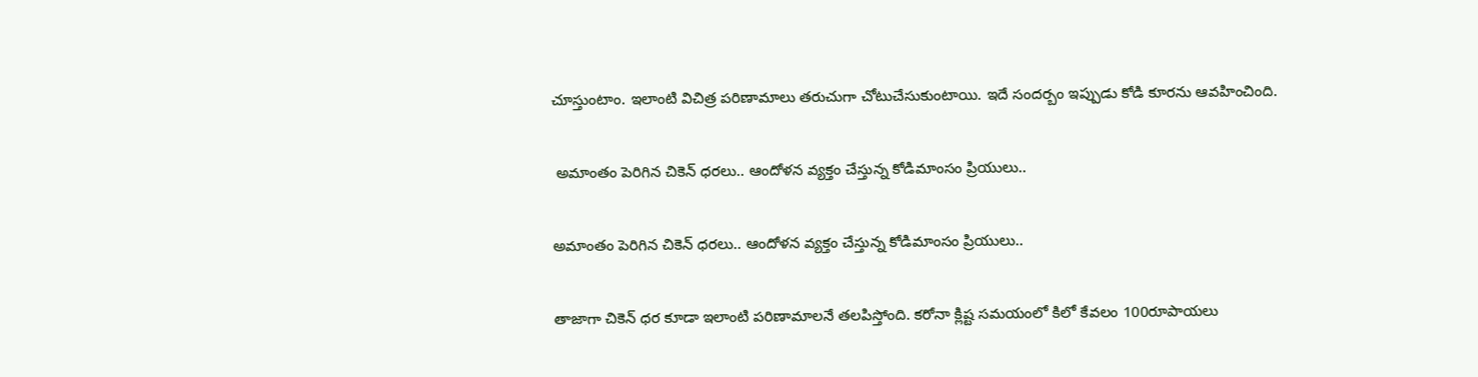చూస్తుంటాం. ఇలాంటి విచిత్ర పరిణామాలు తరుచుగా చోటుచేసుకుంటాయి. ఇదే సందర్బం ఇప్పుడు కోడి కూరను ఆవహించింది.

 అమాంతం పెరిగిన చికెన్ ధరలు.. ఆందోళన వ్యక్తం చేస్తున్న కోడిమాంసం ప్రియులు..

అమాంతం పెరిగిన చికెన్ ధరలు.. ఆందోళన వ్యక్తం చేస్తున్న కోడిమాంసం ప్రియులు..

తాజాగా చికెన్ ధర కూడా ఇలాంటి పరిణామాలనే తలపిస్తోంది. కరోనా క్లిష్ట సమయంలో కిలో కేవలం 100రూపాయలు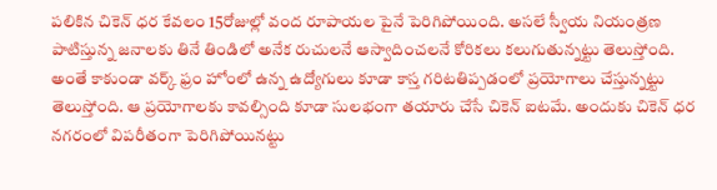పలికిన చికెన్ ధర కేవలం 15రోజుల్లో వంద రూపాయల పైనే పెరిగిపోయింది. అసలే స్వీయ నియంత్రణ పాటిస్తున్న జనాలకు తినే తిండిలో అనేక రుచులనే ఆస్వాదించలనే కోరికలు కలుగుతున్నట్టు తెలుస్తోంది. అంతే కాకుండా వర్క్ ఫ్రం హోంలో ఉన్న ఉద్యోగులు కూడా కాస్త గరిటతిప్పడంలో ప్రయోగాలు చేస్తున్నట్టు తెలుస్తోంది. ఆ ప్రయోగాలకు కావల్సింది కూడా సులభంగా తయారు చేసే చికెన్ ఐటమే. అందుకు చికెన్ ధర నగరంలో విపరీతంగా పెరిగిపోయినట్టు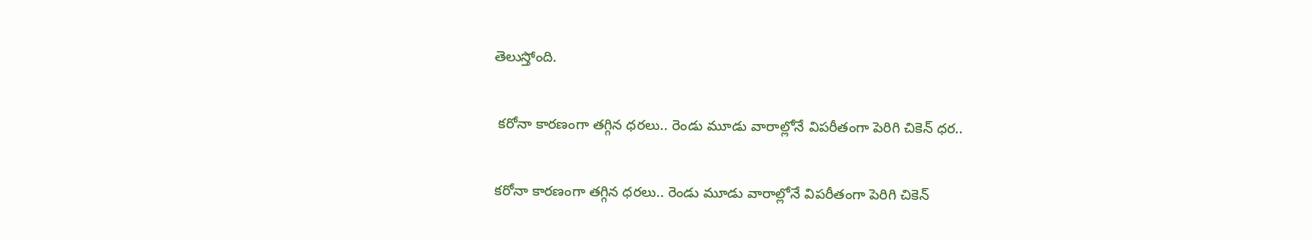తెలుస్తోంది.

 కరోనా కారణంగా తగ్గిన ధరలు.. రెండు మూడు వారాల్లోనే విపరీతంగా పెరిగి చికెన్ ధర..

కరోనా కారణంగా తగ్గిన ధరలు.. రెండు మూడు వారాల్లోనే విపరీతంగా పెరిగి చికెన్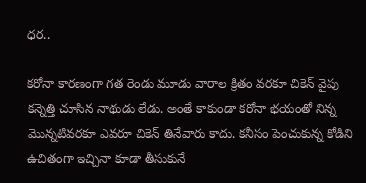ధర..

కరోనా కారణంగా గత రెండు మూడు వారాల క్రితం వరకూ చికెన్ వైపు కన్నెత్తి చూసిన నాథుడు లేడు. అంతే కాకుండా కరోనా భయంతో నిన్న మొన్నటివరకూ ఎవరూ చికెన్ తినేవారు కాదు. కనీసం పెంచుకున్న కోడిని ఉచితంగా ఇచ్చినా కూడా తీసుకునే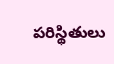పరిస్థితులు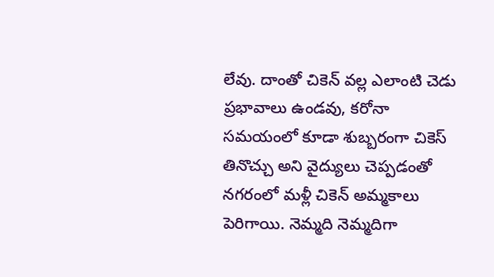లేవు. దాంతో చికెన్ వల్ల ఎలాంటి చెడు ప్రభావాలు ఉండవు, కరోనా సమయంలో కూడా శుబ్బరంగా చికెస్ తినొచ్చు అని వైద్యులు చెప్పడంతో నగరంలో మళ్లీ చికెన్ అమ్మకాలు పెరిగాయి. నెమ్మది నెమ్మదిగా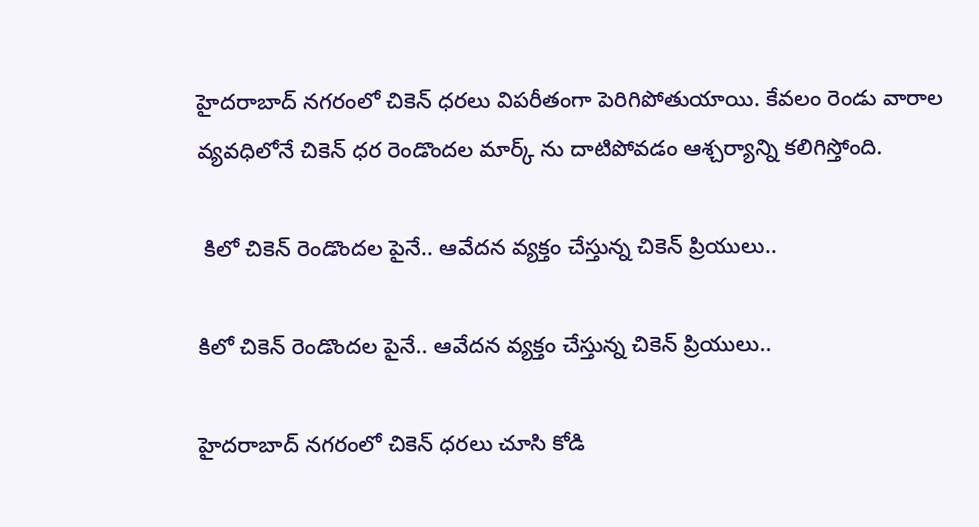హైదరాబాద్‌ నగరంలో చికెన్ ధరలు విపరీతంగా పెరిగిపోతుయాయి. కేవలం రెండు వారాల వ్యవధిలోనే చికెన్ ధర రెండొందల మార్క్ ను దాటిపోవడం ఆశ్చర్యాన్ని కలిగిస్తోంది.

 కిలో చికెన్ రెండొందల పైనే.. ఆవేదన వ్యక్తం చేస్తున్న చికెన్ ప్రియులు..

కిలో చికెన్ రెండొందల పైనే.. ఆవేదన వ్యక్తం చేస్తున్న చికెన్ ప్రియులు..

హైదరాబాద్‌ నగరంలో చికెన్ ధరలు చూసి కోడి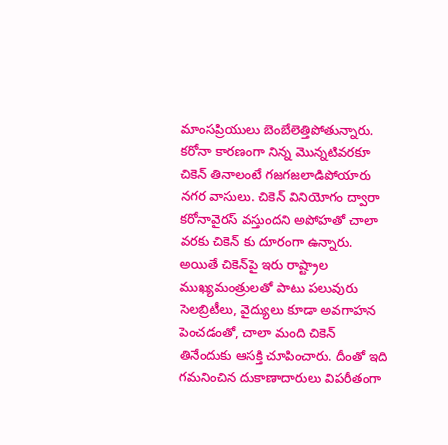మాంసప్రియులు బెంబేలెత్తిపోతున్నారు. కరోనా కారణంగా నిన్న మొన్నటివరకూ చికెన్ తినాలంటే గజగజలాడిపోయారు నగర వాసులు. చికెన్ వినియోగం ద్వారా కరోనావైరస్ వస్తుందని అపోహతో చాలా వరకు చికెన్ కు దూరంగా ఉన్నారు. అయితే చికెన్‌పై ఇరు రాష్ట్రాల ముఖ్యమంత్రులతో పాటు పలువురు సెలబ్రిటీలు, వైద్యులు కూడా అవగాహన పెంచడంతో, చాలా మంది చికెన్ తినేందుకు ఆసక్తి చూపించారు. దీంతో ఇది గమనించిన దుకాణాదారులు విపరీతంగా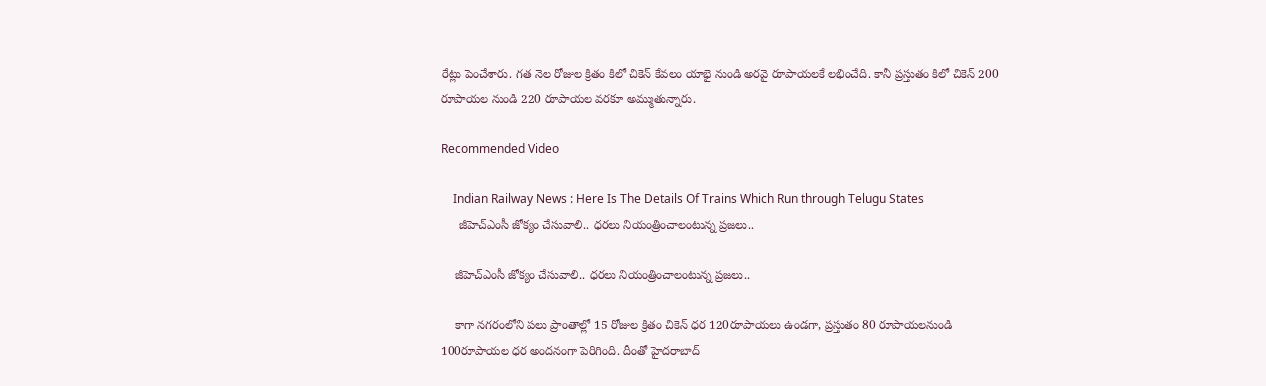రేట్లు పెంచేశారు. గత నెల రోజుల క్రితం కిలో చికెన్‌ కేవలం యాభై నుండి అరవై రూపాయలకే లభించేది. కానీ ప్రస్తుతం కిలో చికెన్ 200 రూపాయల నుండి 220 రూపాయల వరకూ అమ్ముతున్నారు.

Recommended Video

    Indian Railway News : Here Is The Details Of Trains Which Run through Telugu States
     జీహెచ్ఎంసీ జోక్యం చేసువాలి.. ధరలు నియంత్రించాలంటున్న ప్రజలు..

    జీహెచ్ఎంసీ జోక్యం చేసువాలి.. ధరలు నియంత్రించాలంటున్న ప్రజలు..

    కాగా నగరంలోని పలు ప్రాంతాల్లో 15 రోజుల క్రితం చికెన్ ధర 120రూపాయలు ఉండగా, ప్రస్తుతం 80 రూపాయలనుండి 100రూపాయల ధర అందనంగా పెరిగింది. దీంతో హైదరాబాద్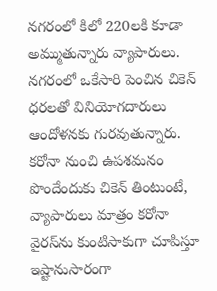నగరంలో కిలో 220లకి కూడా అమ్ముతున్నారు వ్యాపారులు. నగరంలో ఒకేసారి పెంచిన చికెన్ ధరలతో వినియోగదారులు ఆందోళనకు గురవుతున్నారు. కరోనా నుంచి ఉపశమనం పొందేందుకు చికెన్ తింటుంటే, వ్యాపారులు మాత్రం కరోనా వైరస్‌ను కుంటిసాకుగా చూపిస్తూ ఇష్టానుసారంగా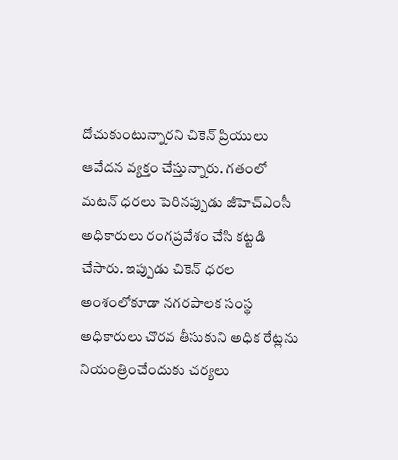దోచుకుంటున్నారని చికెన్ ప్రియులు ఆవేదన వ్యక్తం చేస్తున్నారు. గతంలో మటన్ ధరలు పెరినప్పుడు జీహెచ్ఎంసీ అధికారులు రంగప్రవేశం చేసి కట్టడి చేసారు. ఇప్పుడు చికెన్ ధరల అంశంలోకూడా నగరపాలక సంస్థ అధికారులు చొరవ తీసుకుని అధిక రేట్లను నియంత్రించేందుకు చర్యలు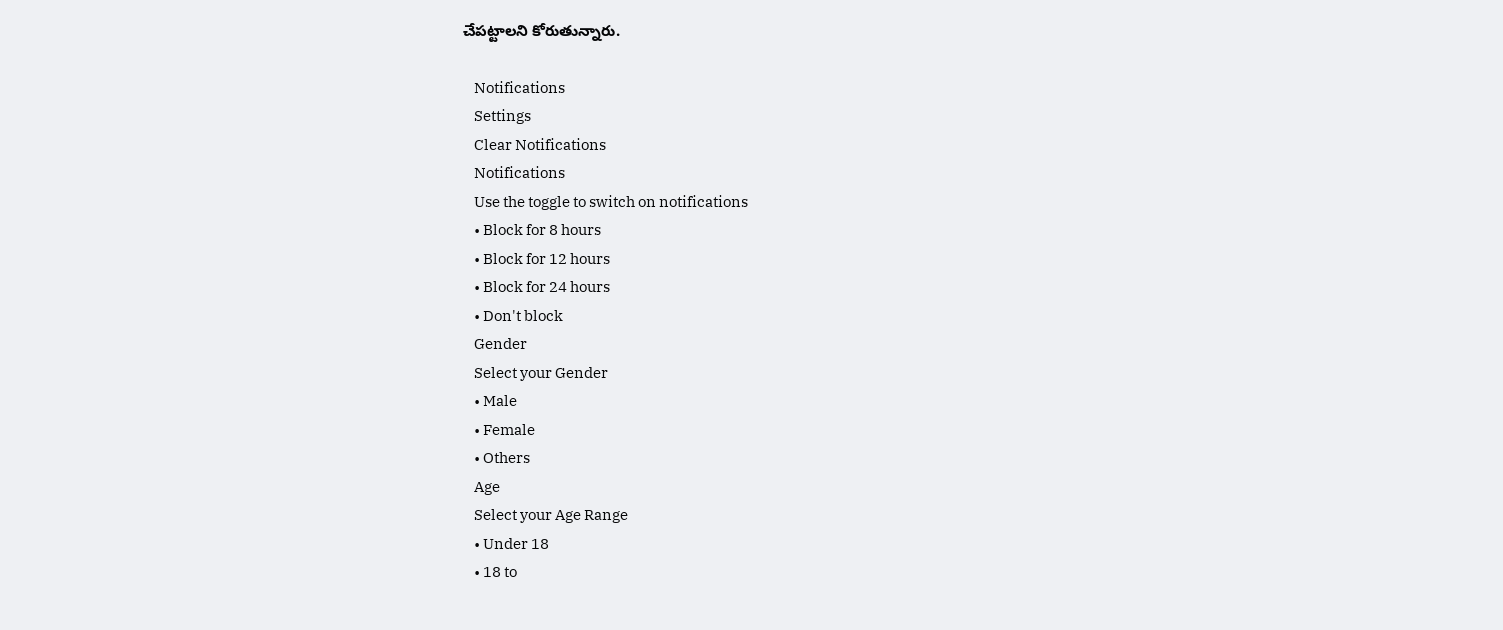చేపట్టాలని కోరుతున్నారు.

    Notifications
    Settings
    Clear Notifications
    Notifications
    Use the toggle to switch on notifications
    • Block for 8 hours
    • Block for 12 hours
    • Block for 24 hours
    • Don't block
    Gender
    Select your Gender
    • Male
    • Female
    • Others
    Age
    Select your Age Range
    • Under 18
    • 18 to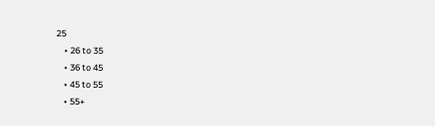25
    • 26 to 35
    • 36 to 45
    • 45 to 55
    • 55+